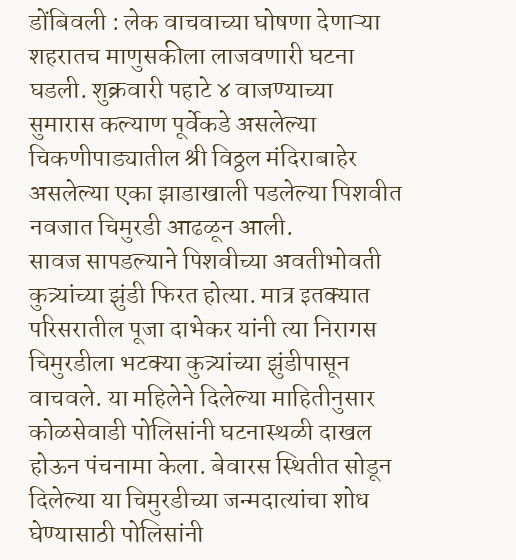डोंबिवली : लेक वाचवाच्या घोषणा देणाऱ्या शहरातच माणुसकीला लाजवणारी घटना घडली. शुक्रवारी पहाटे ४ वाजण्याच्या सुमारास कल्याण पूर्वेकडे असलेल्या चिकणीपाड्यातील श्री विठ्ठल मंदिराबाहेर असलेल्या एका झाडाखाली पडलेल्या पिशवीत नवजात चिमुरडी आढळून आली.
सावज सापडल्याने पिशवीच्या अवतीभोवती कुत्र्यांच्या झुंडी फिरत होत्या. मात्र इतक्यात परिसरातील पूजा दाभेकर यांनी त्या निरागस चिमुरडीला भटक्या कुत्र्यांच्या झुंडीपासून वाचवले. या महिलेने दिलेल्या माहितीनुसार कोळसेवाडी पोलिसांनी घटनास्थळी दाखल होऊन पंचनामा केला. बेवारस स्थितीत सोडून दिलेल्या या चिमुरडीच्या जन्मदात्यांचा शोध घेण्यासाठी पोलिसांनी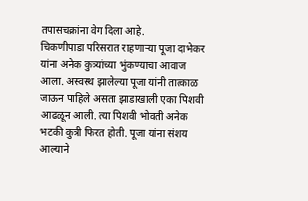तपासचक्रांना वेग दिला आहे.
चिकणीपाडा परिसरात राहणाऱ्या पूजा दाभेकर यांना अनेक कुत्र्यांच्या भुंकण्याचा आवाज आला. अस्वस्थ झालेल्या पूजा यांनी तात्काळ जाऊन पाहिले असता झाडाखाली एका पिशवी आढळून आली. त्या पिशवी भोवती अनेक भटकी कुत्री फिरत होती. पूजा यांना संशय आल्याने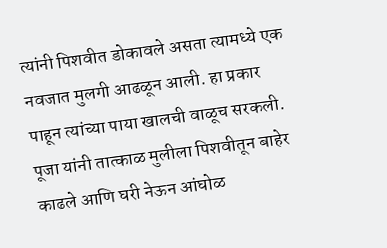त्यांनी पिशवीत डोकावले असता त्यामध्ये एक नवजात मुलगी आढळून आली. हा प्रकार पाहून त्यांच्या पाया खालची वाळूच सरकली. पूजा यांनी तात्काळ मुलीला पिशवीतून बाहेर काढले आणि घरी नेऊन आंघोळ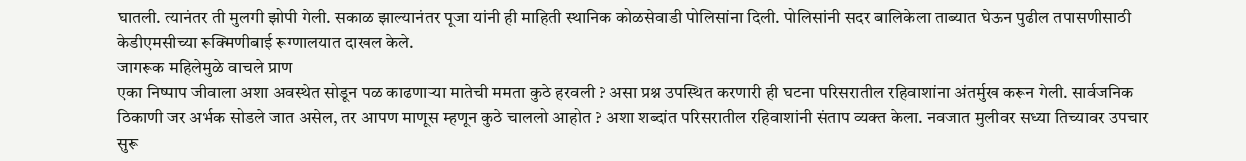घातली. त्यानंतर ती मुलगी झोपी गेली. सकाळ झाल्यानंतर पूजा यांनी ही माहिती स्थानिक कोळसेवाडी पोलिसांना दिली. पोलिसांनी सदर बालिकेला ताब्यात घेऊन पुढील तपासणीसाठी केडीएमसीच्या रूक्मिणीबाई रूग्णालयात दाखल केले.
जागरूक महिलेमुळे वाचले प्राण
एका निष्पाप जीवाला अशा अवस्थेत सोडून पळ काढणाऱ्या मातेची ममता कुठे हरवली ? असा प्रश्न उपस्थित करणारी ही घटना परिसरातील रहिवाशांना अंतर्मुख करून गेली. सार्वजनिक ठिकाणी जर अर्भक सोडले जात असेल, तर आपण माणूस म्हणून कुठे चाललो आहोत ? अशा शब्दांत परिसरातील रहिवाशांनी संताप व्यक्त केला. नवजात मुलीवर सध्या तिच्यावर उपचार सुरू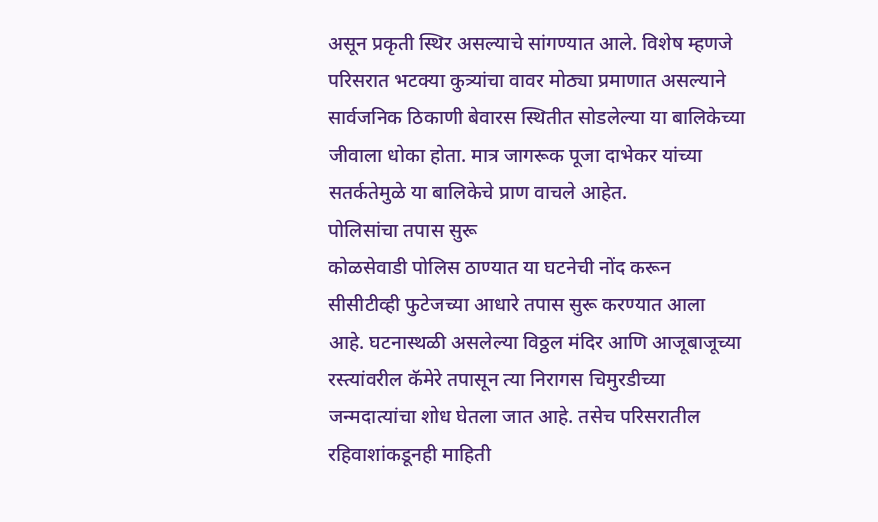असून प्रकृती स्थिर असल्याचे सांगण्यात आले. विशेष म्हणजे परिसरात भटक्या कुत्र्यांचा वावर मोठ्या प्रमाणात असल्याने सार्वजनिक ठिकाणी बेवारस स्थितीत सोडलेल्या या बालिकेच्या जीवाला धोका होता. मात्र जागरूक पूजा दाभेकर यांच्या सतर्कतेमुळे या बालिकेचे प्राण वाचले आहेत.
पोलिसांचा तपास सुरू
कोळसेवाडी पोलिस ठाण्यात या घटनेची नोंद करून सीसीटीव्ही फुटेजच्या आधारे तपास सुरू करण्यात आला आहे. घटनास्थळी असलेल्या विठ्ठल मंदिर आणि आजूबाजूच्या रस्त्यांवरील कॅमेरे तपासून त्या निरागस चिमुरडीच्या जन्मदात्यांचा शोध घेतला जात आहे. तसेच परिसरातील रहिवाशांकडूनही माहिती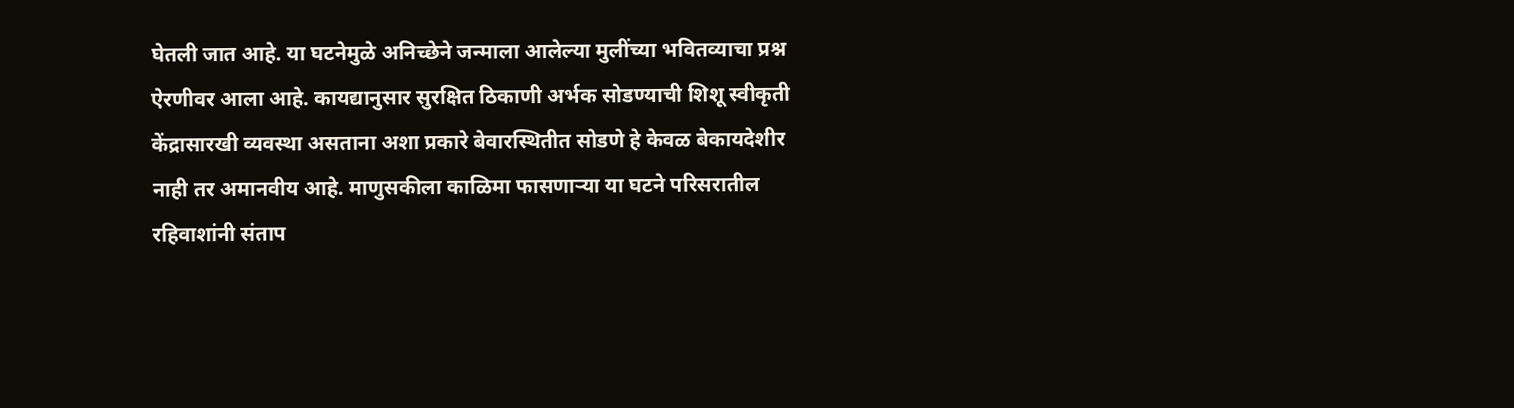घेतली जात आहे. या घटनेमुळे अनिच्छेने जन्माला आलेल्या मुलींच्या भवितव्याचा प्रश्न ऐरणीवर आला आहे. कायद्यानुसार सुरक्षित ठिकाणी अर्भक सोडण्याची शिशू स्वीकृती केंद्रासारखी व्यवस्था असताना अशा प्रकारे बेवारस्थितीत सोडणे हे केवळ बेकायदेशीर नाही तर अमानवीय आहे. माणुसकीला काळिमा फासणाऱ्या या घटने परिसरातील रहिवाशांनी संताप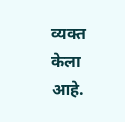व्यक्त केला आहे.